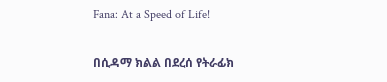Fana: At a Speed of Life!

በሲዳማ ክልል በደረሰ የትራፊክ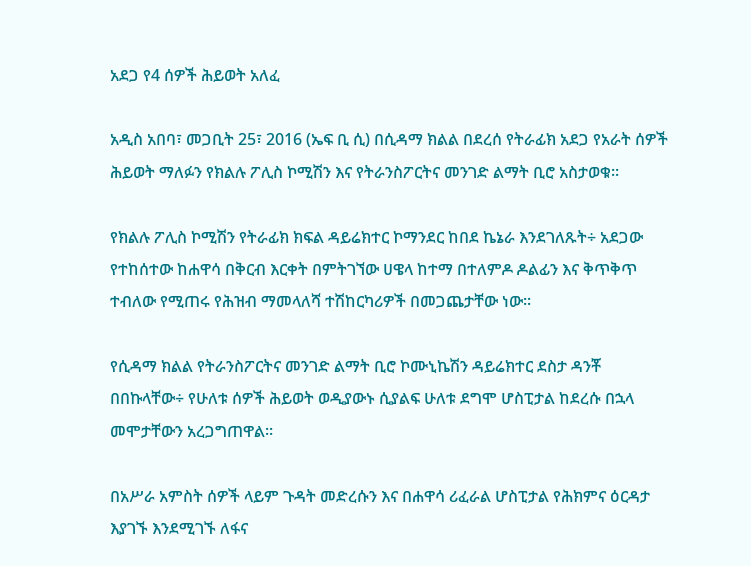አደጋ የ4 ሰዎች ሕይወት አለፈ

አዲስ አበባ፣ መጋቢት 25፣ 2016 (ኤፍ ቢ ሲ) በሲዳማ ክልል በደረሰ የትራፊክ አደጋ የአራት ሰዎች ሕይወት ማለፉን የክልሉ ፖሊስ ኮሚሽን እና የትራንስፖርትና መንገድ ልማት ቢሮ አስታወቁ፡፡

የክልሉ ፖሊስ ኮሚሽን የትራፊክ ክፍል ዳይሬክተር ኮማንደር ከበደ ኬኔራ እንደገለጹት÷ አደጋው የተከሰተው ከሐዋሳ በቅርብ እርቀት በምትገኘው ሀዌላ ከተማ በተለምዶ ዶልፊን እና ቅጥቅጥ ተብለው የሚጠሩ የሕዝብ ማመላለሻ ተሽከርካሪዎች በመጋጨታቸው ነው፡፡

የሲዳማ ክልል የትራንስፖርትና መንገድ ልማት ቢሮ ኮሙኒኬሽን ዳይሬክተር ደስታ ዳንቾ በበኩላቸው÷ የሁለቱ ሰዎች ሕይወት ወዲያውኑ ሲያልፍ ሁለቱ ደግሞ ሆስፒታል ከደረሱ በኋላ መሞታቸውን አረጋግጠዋል፡፡

በአሥራ አምስት ሰዎች ላይም ጉዳት መድረሱን እና በሐዋሳ ሪፈራል ሆስፒታል የሕክምና ዕርዳታ እያገኙ እንደሚገኙ ለፋና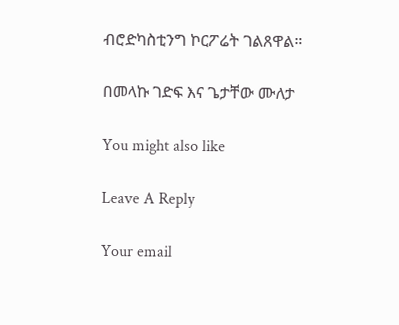ብሮድካስቲንግ ኮርፖሬት ገልጸዋል።

በመላኩ ገድፍ እና ጌታቸው ሙለታ

You might also like

Leave A Reply

Your email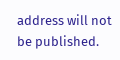address will not be published.